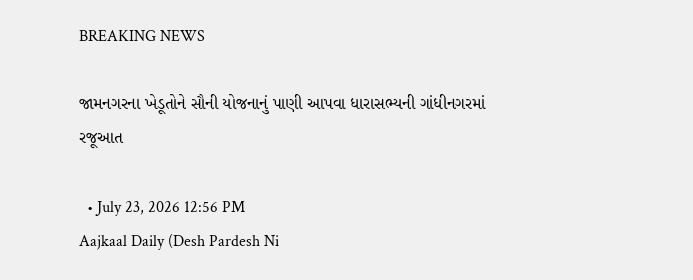BREAKING NEWS

જામનગરના ખેડૂતોને સૌની યોજનાનું પાણી આપવા ધારાસભ્યની ગાંધીનગરમાં રજૂઆત

  • July 23, 2026 12:56 PM
Aajkaal Daily (Desh Pardesh Ni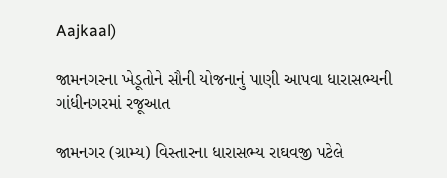Aajkaal)

જામનગરના ખેડૂતોને સૌની યોજનાનું પાણી આપવા ધારાસભ્યની ગાંધીનગરમાં રજૂઆત

જામનગર (ગ્રામ્ય) વિસ્તારના ધારાસભ્ય રાઘવજી પટેલે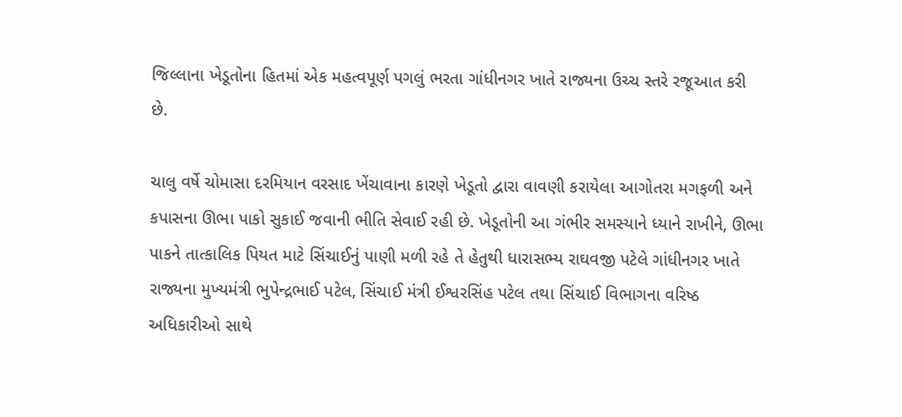જિલ્લાના ખેડૂતોના હિતમાં એક મહત્વપૂર્ણ પગલું ભરતા ગાંધીનગર ખાતે રાજ્યના ઉચ્ચ સ્તરે રજૂઆત કરી છે.

ચાલુ વર્ષે ચોમાસા દરમિયાન વરસાદ ખેંચાવાના કારણે ખેડૂતો દ્વારા વાવણી કરાયેલા આગોતરા મગફળી અને કપાસના ઊભા પાકો સુકાઈ જવાની ભીતિ સેવાઈ રહી છે. ખેડૂતોની આ ગંભીર સમસ્યાને ધ્યાને રાખીને, ઊભા પાકને તાત્કાલિક પિયત માટે સિંચાઈનું પાણી મળી રહે તે હેતુથી ધારાસભ્ય રાઘવજી પટેલે ગાંધીનગર ખાતે રાજ્યના મુખ્યમંત્રી ભુપેન્દ્રભાઈ પટેલ, સિંચાઈ મંત્રી ઈશ્વરસિંહ પટેલ તથા સિંચાઈ વિભાગના વરિષ્ઠ અધિકારીઓ સાથે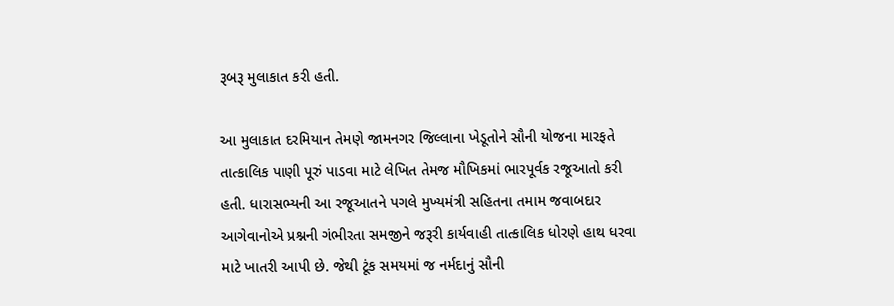રૂબરૂ મુલાકાત કરી હતી.

આ મુલાકાત દરમિયાન તેમણે જામનગર જિલ્લાના ખેડૂતોને સૌની યોજના મારફતે તાત્કાલિક પાણી પૂરું પાડવા માટે લેખિત તેમજ મૌખિકમાં ભારપૂર્વક રજૂઆતો કરી હતી. ધારાસભ્યની આ રજૂઆતને પગલે મુખ્યમંત્રી સહિતના તમામ જવાબદાર આગેવાનોએ પ્રશ્નની ગંભીરતા સમજીને જરૂરી કાર્યવાહી તાત્કાલિક ધોરણે હાથ ધરવા માટે ખાતરી આપી છે. જેથી ટૂંક સમયમાં જ નર્મદાનું સૌની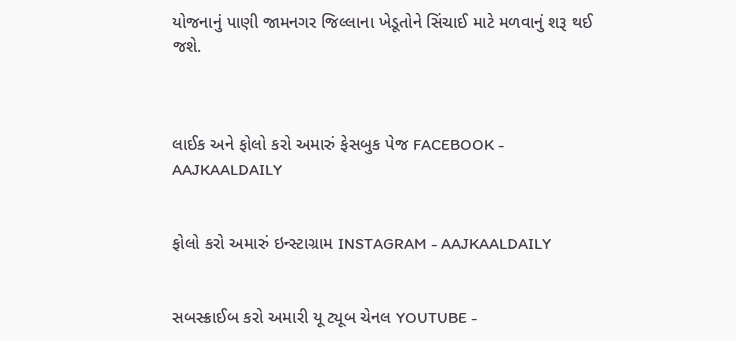યોજનાનું પાણી જામનગર જિલ્લાના ખેડૂતોને સિંચાઈ માટે મળવાનું શરૂ થઈ જશે.



લાઈક અને ફોલો કરો અમારું ફેસબુક પેજ FACEBOOK - AAJKAALDAILY


ફોલો કરો અમારું ઇન્સ્ટાગ્રામ INSTAGRAM - AAJKAALDAILY


સબસ્ક્રાઈબ કરો અમારી યૂ ટ્યૂબ ચેનલ YOUTUBE -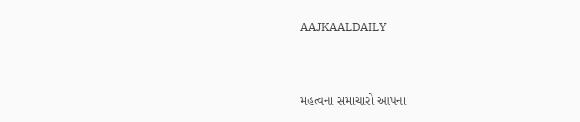AAJKAALDAILY


મહત્વના સમાચારો આપના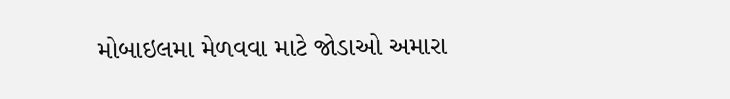મોબાઇલમા મેળવવા માટે જોડાઓ અમારા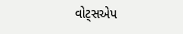વોટ્સએપ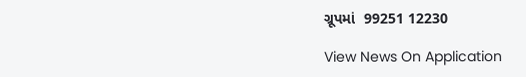ગ્રૂપમાં  99251 12230

View News On Application